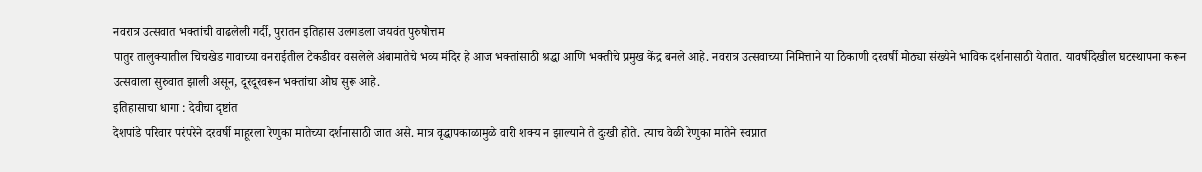नवरात्र उत्सवात भक्तांची वाढलेली गर्दी, पुरातन इतिहास उलगडला जयवंत पुरुषोत्तम
पातुर तालुक्यातील चिचखेड गावाच्या वनराईतील टेकडीवर वसलेले अंबामातेचे भव्य मंदिर हे आज भक्तांसाठी श्रद्धा आणि भक्तीचे प्रमुख केंद्र बनले आहे. नवरात्र उत्सवाच्या निमित्ताने या ठिकाणी दरवर्षी मोठ्या संख्येने भाविक दर्शनासाठी येतात. यावर्षीदेखील घटस्थापना करून उत्सवाला सुरुवात झाली असून, दूरदूरवरून भक्तांचा ओघ सुरू आहे.
इतिहासाचा धागा : देवीचा दृष्टांत
देशपांडे परिवार परंपरेने दरवर्षी माहूरला रेणुका मातेच्या दर्शनासाठी जात असे. मात्र वृद्धापकाळामुळे वारी शक्य न झाल्याने ते दुःखी होते. त्याच वेळी रेणुका मातेने स्वप्नात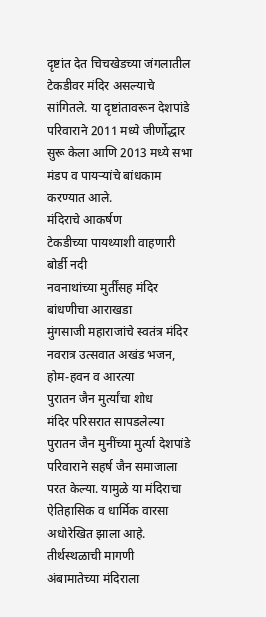दृष्टांत देत चिचखेडच्या जंगलातील टेकडीवर मंदिर असल्याचे सांगितले. या दृष्टांतावरून देशपांडे परिवाराने 2011 मध्ये जीर्णोद्धार सुरू केला आणि 2013 मध्ये सभा मंडप व पायऱ्यांचे बांधकाम करण्यात आले.
मंदिराचे आकर्षण
टेकडीच्या पायथ्याशी वाहणारी बोर्डी नदी
नवनाथांच्या मुर्तींसह मंदिर बांधणीचा आराखडा
मुंगसाजी महाराजांचे स्वतंत्र मंदिर
नवरात्र उत्सवात अखंड भजन, होम-हवन व आरत्या
पुरातन जैन मुर्त्यांचा शोध
मंदिर परिसरात सापडलेल्या पुरातन जैन मुनींच्या मुर्त्या देशपांडे परिवाराने सहर्ष जैन समाजाला परत केल्या. यामुळे या मंदिराचा ऐतिहासिक व धार्मिक वारसा अधोरेखित झाला आहे.
तीर्थस्थळाची मागणी
अंबामातेच्या मंदिराला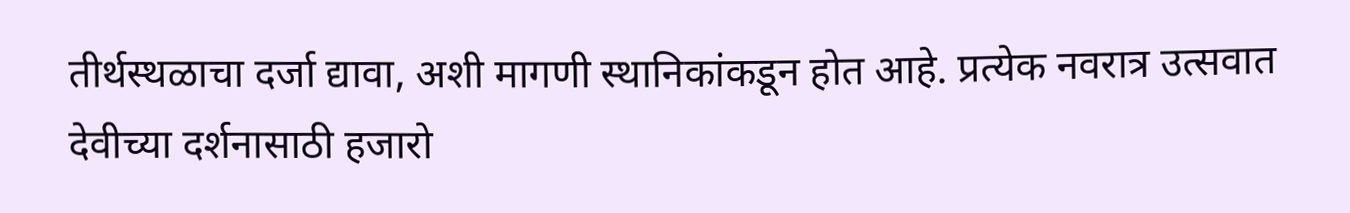तीर्थस्थळाचा दर्जा द्यावा, अशी मागणी स्थानिकांकडून होत आहे. प्रत्येक नवरात्र उत्सवात देवीच्या दर्शनासाठी हजारो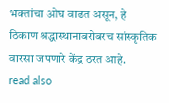भक्तांचा ओघ वाढत असून, हे ठिकाण श्रद्धास्थानाबरोबरच सांस्कृतिक वारसा जपणारे केंद्र ठरत आहे.
read also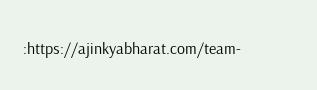:https://ajinkyabharat.com/team-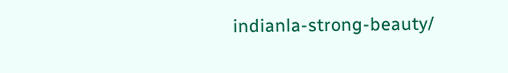indianla-strong-beauty/